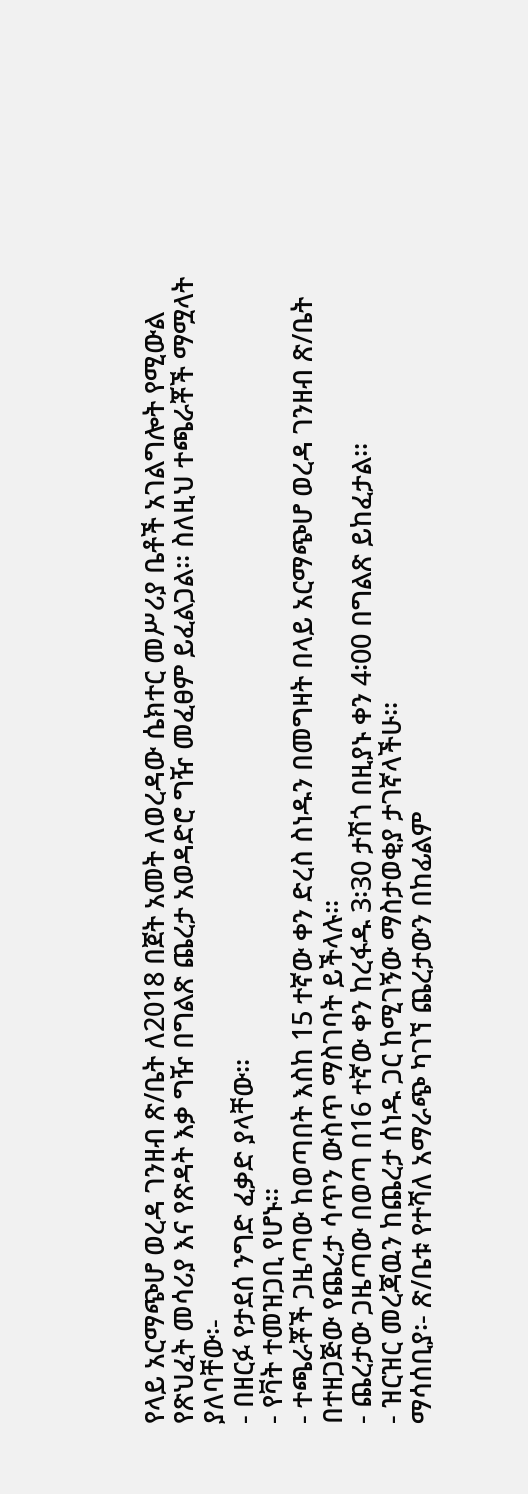የላይ አርማጭሆ ወረዳ ገንዘብ ጽ/ቤት ለ2018 በጀት አመት ለወረዳው ሴክተር መሥሪያ ቤቶች አገልግሎት የሚውል የጽህፈት መሳሪያ እና የጽዳት እቃ ግዥ በግልጽ ጨረታ አወዳድሮ ግዥ መፈፀም ይፈልጋል፡፡ ስለዚህ ተጫራቾች ማሟላት ያለባቸው፡-
- በዘርፉ የታደሰ ንግድ ፈቃድ ያላቸው፡፡
- የቫት ተመዝጋቢ የሆኑ፡፡
- ተጫራቾች ጋዜጣው ከወጣበት እስከ 15 ተኛው ቀን ድረስ ስነዱን በመግዛት በላይ አርማጭሆ ወረዳ ገንዘብ ጽ/ቤት በተዘጋጅው የጨረታ ሳጥን ውስጥ ማስገባት ይችላሉ፡፡
- ጨረታው ጋዜጣው በወጣ በ16 ተኛው ቀን ከረፋዱ 3፡30 ታሽጎ በዚያኑ ቀን 4፡00 በግልጽ ይከፈታል፡፡
- ዝርዝር መረጃዉን ከጨረታ ሰነዱ ጋር ከሚገኝው ማስታወቂያ ታገኛላችሁ፡፡
ማሳሰቢያ፡- ጽ/ቤቱ የተሻለ አማራጭ ካገኘ ጨረታውን በከፊልም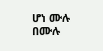ሆነ ሙሉ በሙሉ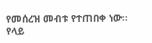የመሰረዝ መብቱ የተጠበቀ ነው፡፡
የላይ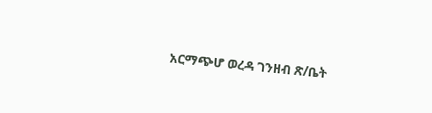አርማጭሆ ወረዳ ገንዘብ ጽ/ቤት